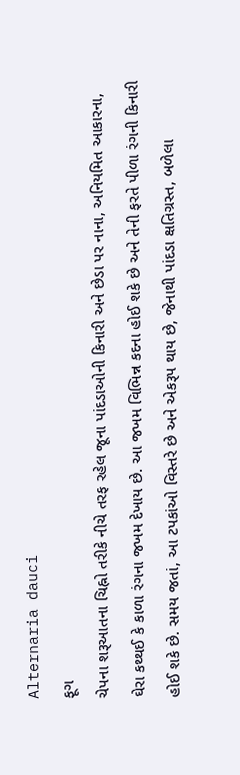Alternaria dauci
ફૂગ
ચેપના શરૂઆતના ચિહ્નો તરીકે નીચે તરફ રહેલ જૂના પાંદડાઓની કિનારી અને છેડા પર નાના, અનિયમિત આકારના, ઘેરા કથ્થઈ કે કાળા રંગના જખમ દેખાય છે. આ જખમ વિભિન્ન કદના હોઈ શકે છે અને તેની ફરતે પીળા રંગની કિનારી હોઈ શકે છે. સમય જતાં, આ ટપકાંઓ વિસ્તરે છે અને એકરૂપ થાય છે, જેનાથી પાંદડા ક્ષતિગ્રસ્ત, બળેલા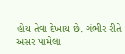હોય તેવા દેખાય છે. ગંભીર રીતે અસર પામેલા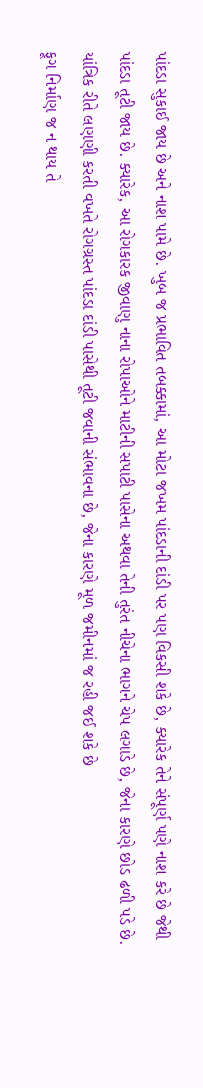પાંદડા સુકાઈ જાય છે અને નાશ પામે છે. ખુબ જ પ્રભાવિત તબક્કામાં, આ મોટા જખમ પાંદડાની દાંડી પર પણ વિકસી શકે છે, ક્યારેક તેને સંપૂર્ણ પણે નાશ કરે છે જેથી પાંદડા તૂટી જાય છે. ક્યારેક, આ રોગકારક જીવાણુ નાના રોપાઓને માટીની સપાટી પાસેના અથવા તેની તુરંત નીચેના ભાગને ચેપ લગાડે છે, જેના કારણે છોડ ઢળી પડે છે. યાંત્રિક રીતે લણણી કરતી વખતે રોગગ્રસ્ત પાંદડા દાંડી પાસેથી તૂટી જવાની સંભાવના છે, જેના કારણે મૂળ જમીનમાં જ રહી જઈ શકે છે
ફૂગ નિર્માણ જ ન થાય તે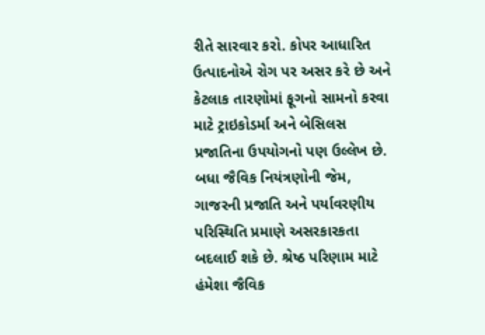રીતે સારવાર કરો. કોપર આધારિત ઉત્પાદનોએ રોગ પર અસર કરે છે અને કેટલાક તારણોમાં ફૂગનો સામનો કરવા માટે ટ્રાઇકોડર્મા અને બેસિલસ પ્રજાતિના ઉપયોગનો પણ ઉલ્લેખ છે. બધા જૈવિક નિયંત્રણોની જેમ, ગાજરની પ્રજાતિ અને પર્યાવરણીય પરિસ્થિતિ પ્રમાણે અસરકારકતા બદલાઈ શકે છે. શ્રેષ્ઠ પરિણામ માટે હંમેશા જૈવિક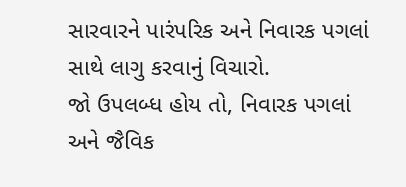સારવારને પારંપરિક અને નિવારક પગલાં સાથે લાગુ કરવાનું વિચારો.
જો ઉપલબ્ધ હોય તો, નિવારક પગલાં અને જૈવિક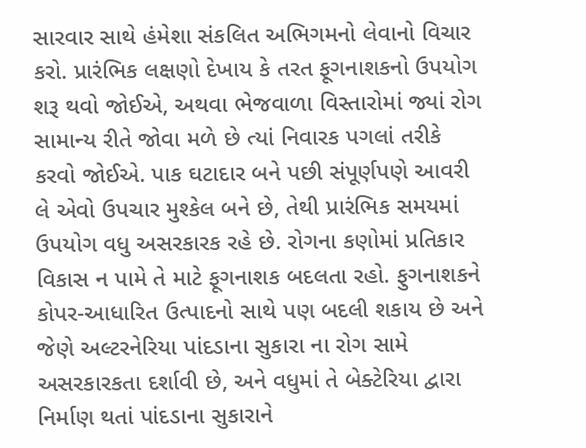સારવાર સાથે હંમેશા સંકલિત અભિગમનો લેવાનો વિચાર કરો. પ્રારંભિક લક્ષણો દેખાય કે તરત ફૂગનાશકનો ઉપયોગ શરૂ થવો જોઈએ, અથવા ભેજવાળા વિસ્તારોમાં જ્યાં રોગ સામાન્ય રીતે જોવા મળે છે ત્યાં નિવારક પગલાં તરીકે કરવો જોઈએ. પાક ઘટાદાર બને પછી સંપૂર્ણપણે આવરી લે એવો ઉપચાર મુશ્કેલ બને છે, તેથી પ્રારંભિક સમયમાં ઉપયોગ વધુ અસરકારક રહે છે. રોગના કણોમાં પ્રતિકાર વિકાસ ન પામે તે માટે ફૂગનાશક બદલતા રહો. ફુગનાશકને કોપર-આધારિત ઉત્પાદનો સાથે પણ બદલી શકાય છે અને જેણે અલ્ટરનેરિયા પાંદડાના સુકારા ના રોગ સામે અસરકારકતા દર્શાવી છે, અને વધુમાં તે બેક્ટેરિયા દ્વારા નિર્માણ થતાં પાંદડાના સુકારાને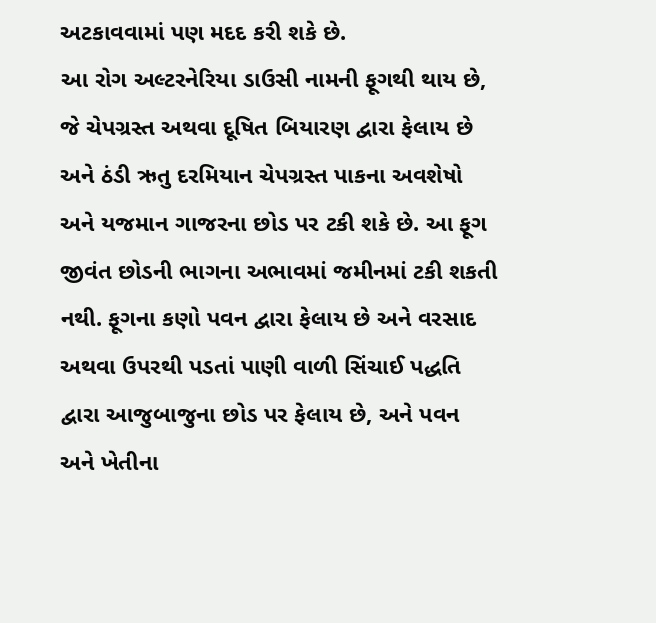અટકાવવામાં પણ મદદ કરી શકે છે.
આ રોગ અલ્ટરનેરિયા ડાઉસી નામની ફૂગથી થાય છે, જે ચેપગ્રસ્ત અથવા દૂષિત બિયારણ દ્વારા ફેલાય છે અને ઠંડી ઋતુ દરમિયાન ચેપગ્રસ્ત પાકના અવશેષો અને યજમાન ગાજરના છોડ પર ટકી શકે છે. આ ફૂગ જીવંત છોડની ભાગના અભાવમાં જમીનમાં ટકી શકતી નથી. ફૂગના કણો પવન દ્વારા ફેલાય છે અને વરસાદ અથવા ઉપરથી પડતાં પાણી વાળી સિંચાઈ પદ્ધતિ દ્વારા આજુબાજુના છોડ પર ફેલાય છે, અને પવન અને ખેતીના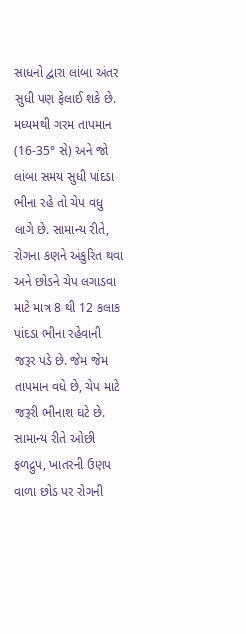સાધનો દ્વારા લાંબા અંતર સુધી પણ ફેલાઈ શકે છે. મધ્યમથી ગરમ તાપમાન (16-35° સે) અને જો લાંબા સમય સુધી પાંદડા ભીના રહે તો ચેપ વધુ લાગે છે. સામાન્ય રીતે, રોગના કણને અંકુરિત થવા અને છોડને ચેપ લગાડવા માટે માત્ર 8 થી 12 કલાક પાંદડા ભીના રહેવાની જરૂર પડે છે. જેમ જેમ તાપમાન વધે છે, ચેપ માટે જરૂરી ભીનાશ ઘટે છે. સામાન્ય રીતે ઓછી ફળદ્રુપ, ખાતરની ઉણપ વાળા છોડ પર રોગની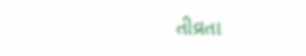તીવ્રતા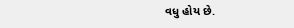વધુ હોય છે.